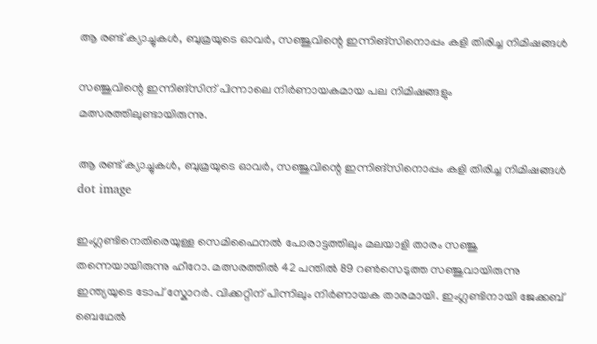ആ രണ്ട് ക്യാച്ചുകള്‍, ബുമ്രയുടെ ഓവര്‍, സഞ്ജുവിന്റെ ഇന്നിങ്‌സിനൊപ്പം കളി തിരിച്ച നിമിഷങ്ങൾ

സഞ്ജുവിന്റെ ഇന്നിങ്സിന് പിന്നാലെ നിർണായകമായ പല നിമിഷങ്ങളും മത്സരത്തിലുണ്ടായിരുന്നു.

ആ രണ്ട് ക്യാച്ചുകള്‍, ബുമ്രയുടെ ഓവര്‍, സഞ്ജുവിന്റെ ഇന്നിങ്‌സിനൊപ്പം കളി തിരിച്ച നിമിഷങ്ങൾ
dot image

ഇംഗ്ലണ്ടിനെതിരെയുള്ള സെമിഫൈനൽ പോരാട്ടത്തിലും മലയാളി താരം സഞ്ജു തന്നെയായിരുന്നു ഹീറോ. മത്സരത്തിൽ 42 പന്തില്‍ 89 റണ്‍സെടുത്ത സഞ്ജുവായിരുന്നു ഇന്ത്യയുടെ ടോപ് സ്കോറർ. വിക്കറ്റിന് പിന്നിലും നിർണായക താരമായി. ഇംഗ്ലണ്ടിനായി ജേക്കബ് ബെഥേല്‍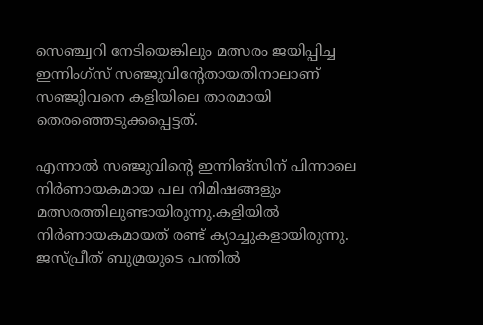സെഞ്ച്വറി നേടിയെങ്കിലും മത്സരം ജയിപ്പിച്ച ഇന്നിംഗ്സ് സഞ്ജുവിന്‍റേതായതിനാലാണ് സഞ്ജുിവനെ കളിയിലെ താരമായി തെരഞ്ഞെടുക്കപ്പെട്ടത്.

എന്നാൽ സഞ്ജുവിന്റെ ഇന്നിങ്സിന് പിന്നാലെ നിർണായകമായ പല നിമിഷങ്ങളും മത്സരത്തിലുണ്ടായിരുന്നു.കളിയില്‍ നിര്‍ണായകമായത് രണ്ട് ക്യാച്ചുകളായിരുന്നു. ജസ്പ്രീത് ബുമ്രയുടെ പന്തില്‍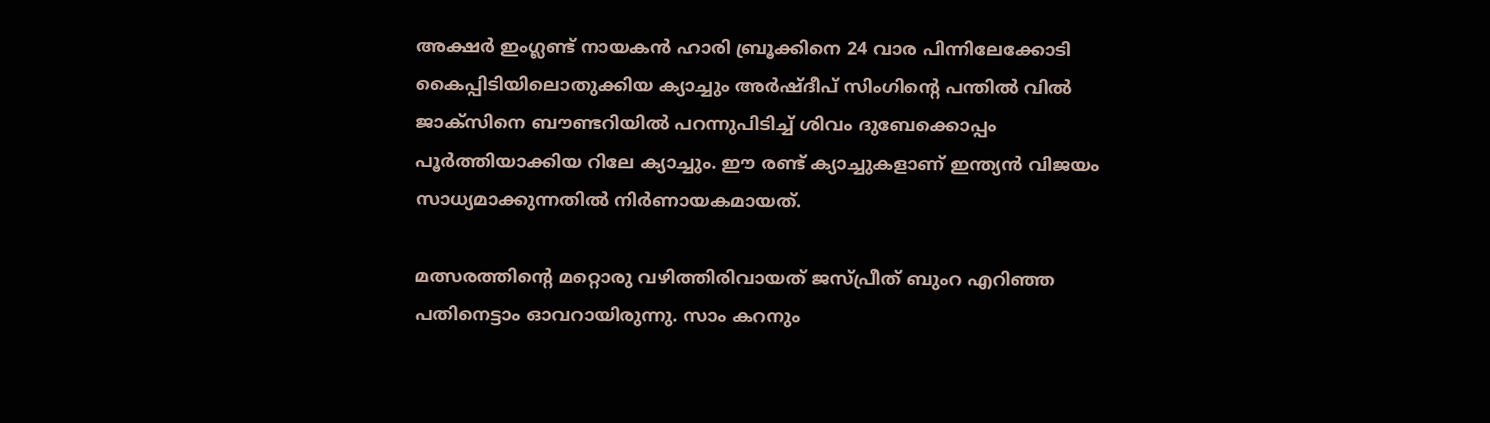അക്ഷര്‍ ഇംഗ്ലണ്ട് നായകന്‍ ഹാരി ബ്രൂക്കിനെ 24 വാര പിന്നിലേക്കോടി കൈപ്പിടിയിലൊതുക്കിയ ക്യാച്ചും അര്‍ഷ്ദീപ് സിംഗിന്‍റെ പന്തില്‍ വില്‍ ജാക്സിനെ ബൗണ്ടറിയില്‍ പറന്നുപിടിച്ച് ശിവം ദുബേക്കൊപ്പം പൂര്‍ത്തിയാക്കിയ റിലേ ക്യാച്ചും. ഈ രണ്ട് ക്യാച്ചുകളാണ് ഇന്ത്യൻ വിജയം സാധ്യമാക്കുന്നതില്‍ നിര്‍ണായകമായത്.

മത്സരത്തിന്‍റെ മറ്റൊരു വഴിത്തിരിവായത് ജസ്പ്രീത് ബുംറ എറിഞ്ഞ പതിനെട്ടാം ഓവറായിരുന്നു. സാം കറനും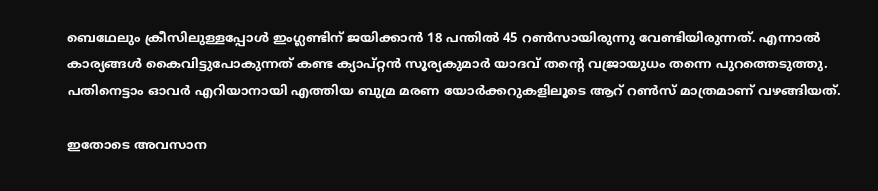ബെഥേലും ക്രീസിലുള്ളപ്പോള്‍ ഇംഗ്ലണ്ടിന് ജയിക്കാന്‍ 18 പന്തില്‍ 45 റണ്‍സായിരുന്നു വേണ്ടിയിരുന്നത്. എന്നാല്‍ കാര്യങ്ങള്‍ കൈവിട്ടുപോകുന്നത് കണ്ട ക്യാപ്റ്റൻ സൂര്യകുമാര്‍ യാദവ് തന്‍റെ വജ്രായുധം തന്നെ പുറത്തെടുത്തു. പതിനെട്ടാം ഓവര്‍ എറിയാനായി എത്തിയ ബുമ്ര മരണ യോര്‍ക്കറുകളിലൂടെ ആറ് റണ്‍സ് മാത്രമാണ് വഴങ്ങിയത്.

ഇതോടെ അവസാന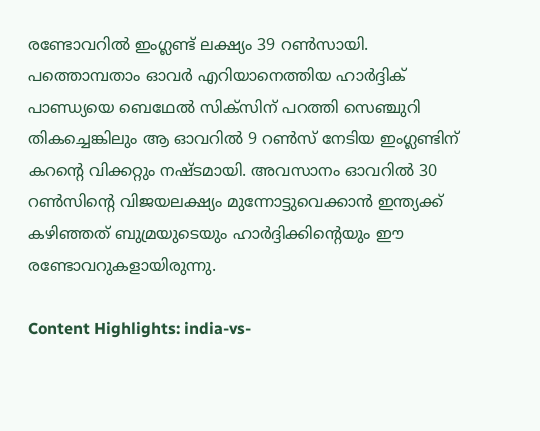രണ്ടോവറില്‍ ഇംഗ്ലണ്ട് ലക്ഷ്യം 39 റണ്‍സായി. പത്തൊമ്പതാം ഓവര്‍ എറിയാനെത്തിയ ഹാര്‍ദ്ദിക് പാണ്ഡ്യയെ ബെഥേല്‍ സിക്സിന് പറത്തി സെഞ്ചുറി തികച്ചെങ്കിലും ആ ഓവറില്‍ 9 റണ്‍സ് നേടിയ ഇംഗ്ലണ്ടിന് കറന്‍റെ വിക്കറ്റും നഷ്ടമായി. അവസാനം ഓവറില്‍ 30 റണ്‍സിന്‍റെ വിജയലക്ഷ്യം മുന്നോട്ടുവെക്കാന്‍ ഇന്ത്യക്ക് കഴിഞ്ഞത് ബുമ്രയുടെയും ഹാര്‍ദ്ദിക്കിന്‍റെയും ഈ രണ്ടോവറുകളായിരുന്നു.

Content Highlights: india-vs-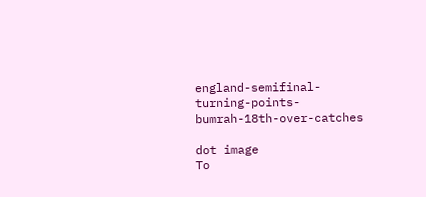england-semifinal-turning-points-bumrah-18th-over-catches

dot image
To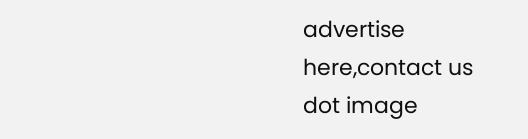advertise here,contact us
dot image